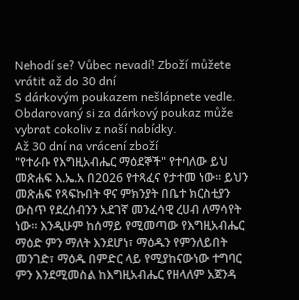Nehodí se? Vůbec nevadí! Zboží můžete vrátit až do 30 dní
S dárkovým poukazem nešlápnete vedle. Obdarovaný si za dárkový poukaz může vybrat cokoliv z naší nabídky.
Až 30 dní na vrácení zboží
"የተራቡ የእግዚአብሔር ማዕደኞች" የተባለው ይህ መጽሐፍ እ.ኤ.አ በ2026 የተጻፈና የታተመ ነው። ይህን መጽሐፍ የጻፍኩበት ዋና ምክንያት በቤተ ክርስቲያን ውስጥ የደረሰብንን አደገኛ መንፈሳዊ ረሀብ ለማሳየት ነው። እንዲሁም ከሰማይ የሚመጣው የእግዚአብሔር ማዕድ ምን ማለት እንደሆነ፣ ማዕዱን የምንለይበት መንገድ፣ ማዕዱ በምድር ላይ የሚያከናውነው ተግባር ምን እንደሚመስል ከእግዚአብሔር የዘላለም አጀንዳ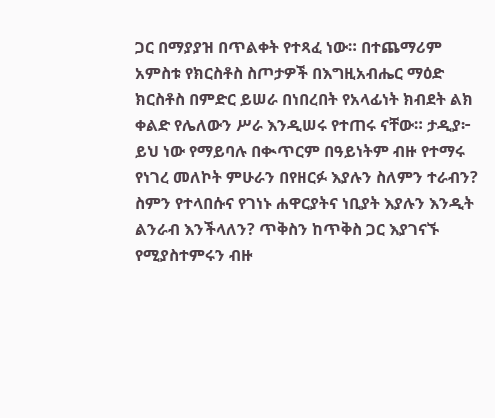ጋር በማያያዝ በጥልቀት የተጻፈ ነው። በተጨማሪም አምስቱ የክርስቶስ ስጦታዎች በእግዚአብሔር ማዕድ ክርስቶስ በምድር ይሠራ በነበረበት የአላፊነት ክብደት ልክ ቀልድ የሌለውን ሥራ እንዲሠሩ የተጠሩ ናቸው። ታዲያ፦ ይህ ነው የማይባሉ በቊጥርም በዓይነትም ብዙ የተማሩ የነገረ መለኮት ምሁራን በየዘርፉ እያሉን ስለምን ተራብን? ስምን የተላበሱና የገነኑ ሐዋርያትና ነቢያት እያሉን እንዲት ልንራብ እንችላለን? ጥቅስን ከጥቅስ ጋር እያገናኙ የሚያስተምሩን ብዙ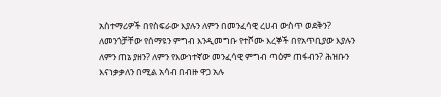አስተማሪዎች በየስፍራው እያሉን ለምን በመንፈሳዊ ረሀብ ውስጥ ወደቅን? ለመንጎቻቸው የሰማዩን ምግብ እንዲመግቡ የተሾሙ እረኞች በየአጥቢያው እያሉን ለምን ጠኔ ያዘን? ለምን የእውነተኛው መንፈሳዊ ምግብ ጣዕም ጠፋብን? ሕዝቡን እናነቃቃለን በሚል አሳብ በብዙ ዋጋ አሉ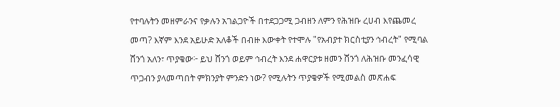የተባሉትን መዘምራንና የቃሉን አገልጋዮች በተደጋጋሚ ጋብዘን ለምን የሕዝቡ ረሀብ እየጨመረ መጣ? እኛም እንደ አይሁድ አለቆች በብዙ እውቀት የተሞሉ "የአብያተ ክርስቲያን ኅብረት" የሚባል ሸንጎ አለን፣ ጥያቄው፦ ይህ ሸንጎ ወይም ኅብረት እንደ ሐዋርያቱ ዘመን ሸንጎ ለሕዝቡ መንፈሳዊ ጥጋብን ያላመጣበት ምክንያት ምንድን ነው? የሚሉትን ጥያቄዎች የሚመልስ መጽሐፍ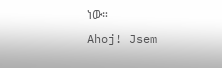ነው።
Ahoj! Jsem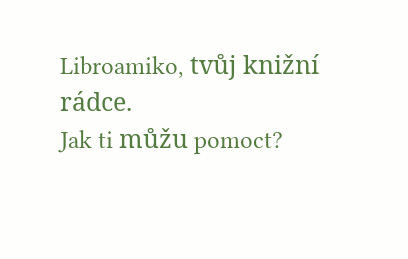Libroamiko, tvůj knižní rádce.
Jak ti můžu pomoct?